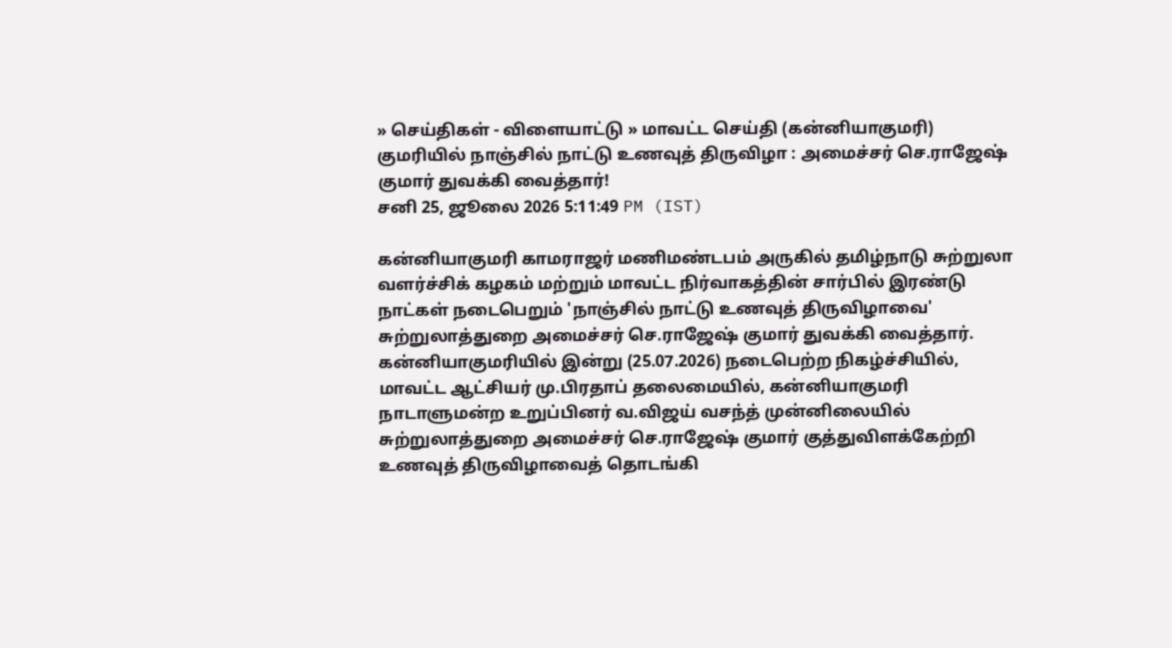» செய்திகள் - விளையாட்டு » மாவட்ட செய்தி (கன்னியாகுமரி)
குமரியில் நாஞ்சில் நாட்டு உணவுத் திருவிழா : அமைச்சர் செ.ராஜேஷ் குமார் துவக்கி வைத்தார்!
சனி 25, ஜூலை 2026 5:11:49 PM (IST)

கன்னியாகுமரி காமராஜர் மணிமண்டபம் அருகில் தமிழ்நாடு சுற்றுலா வளர்ச்சிக் கழகம் மற்றும் மாவட்ட நிர்வாகத்தின் சார்பில் இரண்டு நாட்கள் நடைபெறும் 'நாஞ்சில் நாட்டு உணவுத் திருவிழாவை' சுற்றுலாத்துறை அமைச்சர் செ.ராஜேஷ் குமார் துவக்கி வைத்தார்.
கன்னியாகுமரியில் இன்று (25.07.2026) நடைபெற்ற நிகழ்ச்சியில், மாவட்ட ஆட்சியர் மு.பிரதாப் தலைமையில், கன்னியாகுமரி நாடாளுமன்ற உறுப்பினர் வ.விஜய் வசந்த் முன்னிலையில் சுற்றுலாத்துறை அமைச்சர் செ.ராஜேஷ் குமார் குத்துவிளக்கேற்றி உணவுத் திருவிழாவைத் தொடங்கி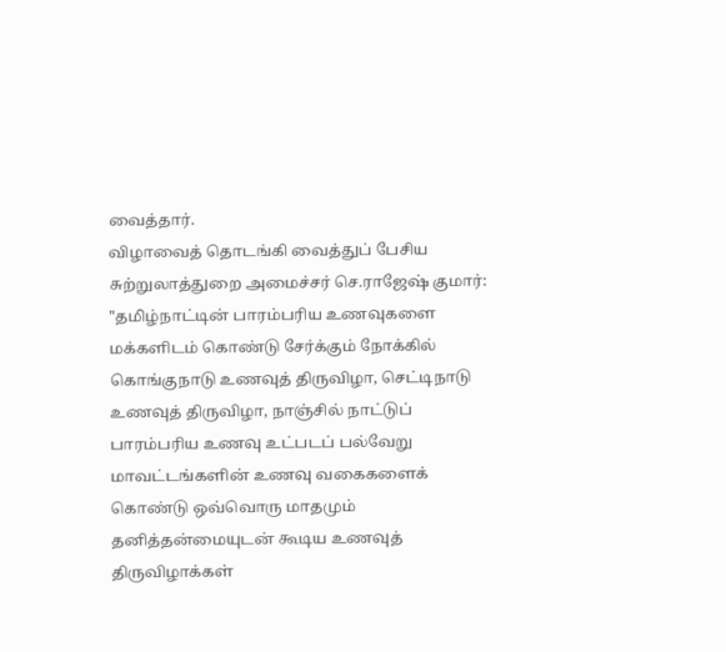வைத்தார்.
விழாவைத் தொடங்கி வைத்துப் பேசிய சுற்றுலாத்துறை அமைச்சர் செ.ராஜேஷ் குமார்: "தமிழ்நாட்டின் பாரம்பரிய உணவுகளை மக்களிடம் கொண்டு சேர்க்கும் நோக்கில் கொங்குநாடு உணவுத் திருவிழா, செட்டிநாடு உணவுத் திருவிழா, நாஞ்சில் நாட்டுப் பாரம்பரிய உணவு உட்படப் பல்வேறு மாவட்டங்களின் உணவு வகைகளைக் கொண்டு ஒவ்வொரு மாதமும் தனித்தன்மையுடன் கூடிய உணவுத் திருவிழாக்கள்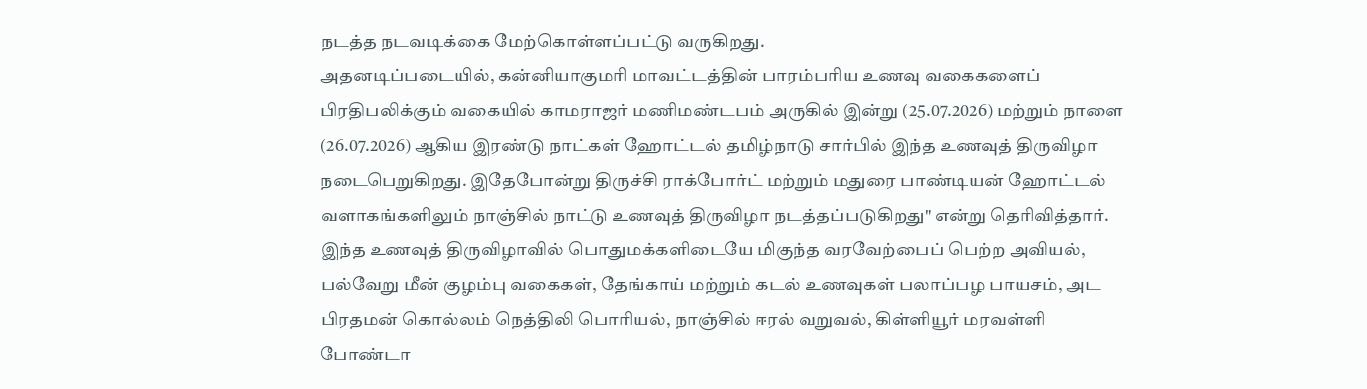நடத்த நடவடிக்கை மேற்கொள்ளப்பட்டு வருகிறது.
அதனடிப்படையில், கன்னியாகுமரி மாவட்டத்தின் பாரம்பரிய உணவு வகைகளைப் பிரதிபலிக்கும் வகையில் காமராஜர் மணிமண்டபம் அருகில் இன்று (25.07.2026) மற்றும் நாளை (26.07.2026) ஆகிய இரண்டு நாட்கள் ஹோட்டல் தமிழ்நாடு சார்பில் இந்த உணவுத் திருவிழா நடைபெறுகிறது. இதேபோன்று திருச்சி ராக்போர்ட் மற்றும் மதுரை பாண்டியன் ஹோட்டல் வளாகங்களிலும் நாஞ்சில் நாட்டு உணவுத் திருவிழா நடத்தப்படுகிறது" என்று தெரிவித்தார்.
இந்த உணவுத் திருவிழாவில் பொதுமக்களிடையே மிகுந்த வரவேற்பைப் பெற்ற அவியல், பல்வேறு மீன் குழம்பு வகைகள், தேங்காய் மற்றும் கடல் உணவுகள் பலாப்பழ பாயசம், அட பிரதமன் கொல்லம் நெத்திலி பொரியல், நாஞ்சில் ஈரல் வறுவல், கிள்ளியூர் மரவள்ளி போண்டா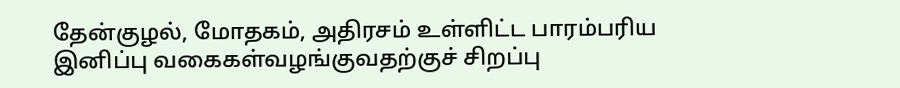தேன்குழல், மோதகம், அதிரசம் உள்ளிட்ட பாரம்பரிய இனிப்பு வகைகள்வழங்குவதற்குச் சிறப்பு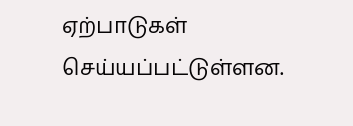ஏற்பாடுகள் செய்யப்பட்டுள்ளன.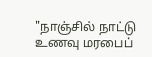"நாஞ்சில் நாட்டு உணவு மரபைப்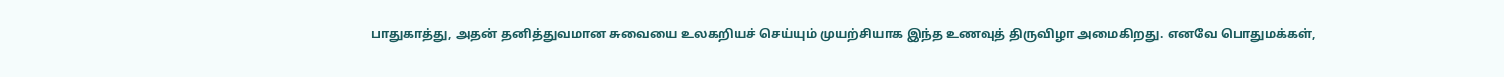பாதுகாத்து, அதன் தனித்துவமான சுவையை உலகறியச் செய்யும் முயற்சியாக இந்த உணவுத் திருவிழா அமைகிறது. எனவே பொதுமக்கள்,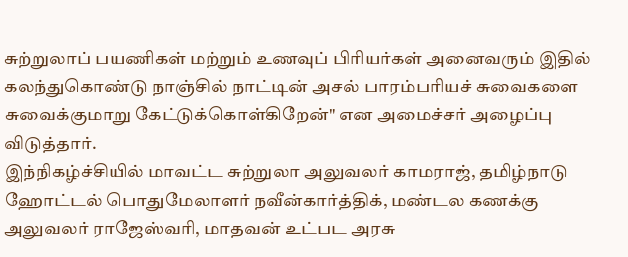சுற்றுலாப் பயணிகள் மற்றும் உணவுப் பிரியர்கள் அனைவரும் இதில் கலந்துகொண்டு நாஞ்சில் நாட்டின் அசல் பாரம்பரியச் சுவைகளை சுவைக்குமாறு கேட்டுக்கொள்கிறேன்" என அமைச்சர் அழைப்பு விடுத்தார்.
இந்நிகழ்ச்சியில் மாவட்ட சுற்றுலா அலுவலர் காமராஜ், தமிழ்நாடு ஹோட்டல் பொதுமேலாளர் நவீன்கார்த்திக், மண்டல கணக்கு அலுவலர் ராஜேஸ்வரி, மாதவன் உட்பட அரசு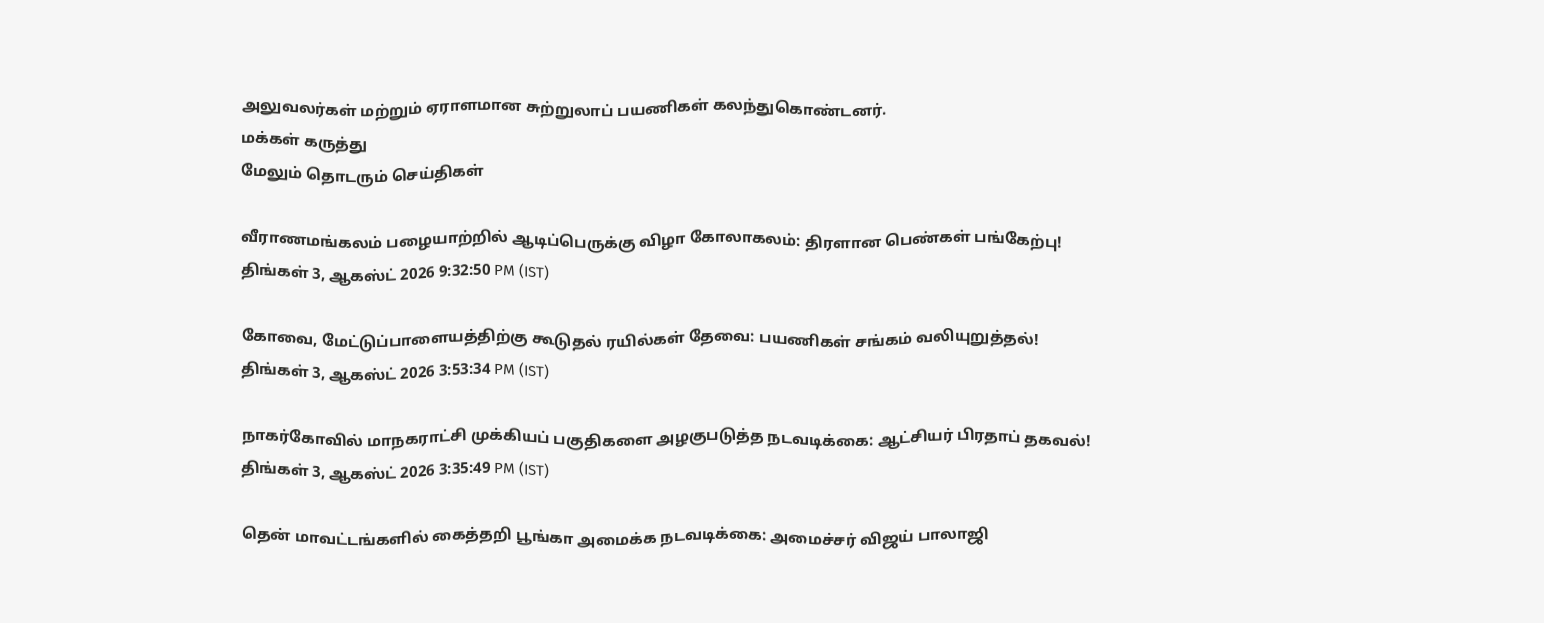அலுவலர்கள் மற்றும் ஏராளமான சுற்றுலாப் பயணிகள் கலந்துகொண்டனர்.
மக்கள் கருத்து
மேலும் தொடரும் செய்திகள்

வீராணமங்கலம் பழையாற்றில் ஆடிப்பெருக்கு விழா கோலாகலம்: திரளான பெண்கள் பங்கேற்பு!
திங்கள் 3, ஆகஸ்ட் 2026 9:32:50 PM (IST)

கோவை, மேட்டுப்பாளையத்திற்கு கூடுதல் ரயில்கள் தேவை: பயணிகள் சங்கம் வலியுறுத்தல்!
திங்கள் 3, ஆகஸ்ட் 2026 3:53:34 PM (IST)

நாகர்கோவில் மாநகராட்சி முக்கியப் பகுதிகளை அழகுபடுத்த நடவடிக்கை: ஆட்சியர் பிரதாப் தகவல்!
திங்கள் 3, ஆகஸ்ட் 2026 3:35:49 PM (IST)

தென் மாவட்டங்களில் கைத்தறி பூங்கா அமைக்க நடவடிக்கை: அமைச்சர் விஜய் பாலாஜி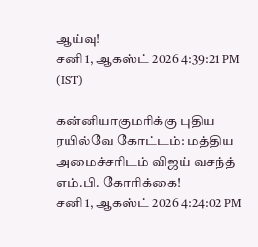ஆய்வு!
சனி 1, ஆகஸ்ட் 2026 4:39:21 PM (IST)

கன்னியாகுமரிக்கு புதிய ரயில்வே கோட்டம்: மத்திய அமைச்சரிடம் விஜய் வசந்த் எம்.பி. கோரிக்கை!
சனி 1, ஆகஸ்ட் 2026 4:24:02 PM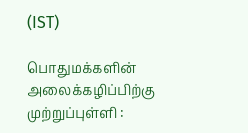(IST)

பொதுமக்களின் அலைக்கழிப்பிற்கு முற்றுப்புள்ளி :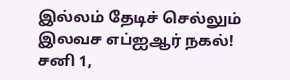இல்லம் தேடிச் செல்லும் இலவச எப்ஐஆர் நகல்!
சனி 1,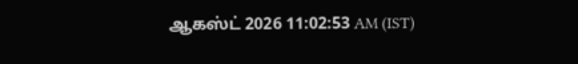ஆகஸ்ட் 2026 11:02:53 AM (IST)